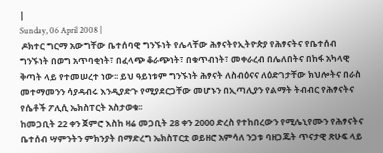|
Sunday, 06 April 2008 |
 ዶክተር ግርማ አውግቸው ቤተሰባዊ ግንኙነት የሌላቸው ሕፃናትየኢትዮጵያ የሕፃናትና የቤተሰብ ግንኙነት በወግ አጥባቂነት፣ በፈላጭ ቆራጭነት፣ በቁጥብነት፣ መቀራረብ በሌለበትና በከፋ አካላዊ ቅጣት ላይ የተመሠረተ ነው፡፡ ይህ ዓይነቱም ግንኙነት ሕፃናት ለስብዕናና ለዕድገታቸው ክህሎትና በራስ መተማመንን ሳያዳብሩ እንዲያድጉ የሚያደርጋቸው መሆኑን በኢጣሊያን የልማት ትብብር የሕፃናትና የሴቶች ፖሊሲ ኤክስፐርት አስታወቁ፡፡
ከመጋቢት 22 ቀን ጀምሮ እስከ ዛሬ መጋቢት 28 ቀን 2000 ድረስ የተከበረውን የሚሌኒየሙን የሕፃናትና ቤተሰብ ሣምንትን ምክንያት በማድረግ ኤክስፐርቷ ወይዘሮ አምሳለ ንጋቱ ባዘጋጁት ጥናታዊ ጽሁፍ ላይ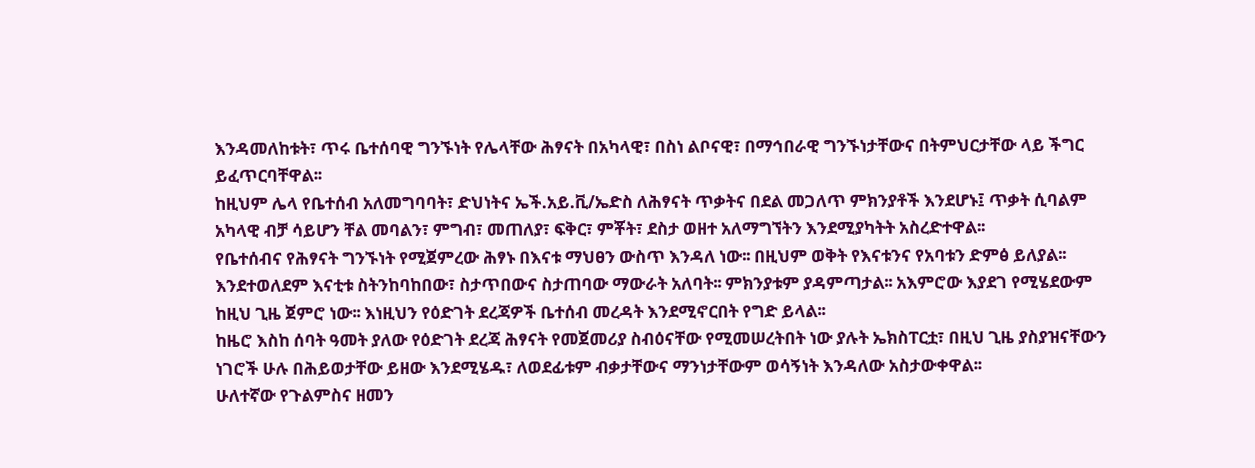እንዳመለከቱት፣ ጥሩ ቤተሰባዊ ግንኙነት የሌላቸው ሕፃናት በአካላዊ፣ በስነ ልቦናዊ፣ በማኅበራዊ ግንኙነታቸውና በትምህርታቸው ላይ ችግር ይፈጥርባቸዋል፡፡
ከዚህም ሌላ የቤተሰብ አለመግባባት፣ ድህነትና ኤች.አይ.ቪ/ኤድስ ለሕፃናት ጥቃትና በደል መጋለጥ ምክንያቶች እንደሆኑ፤ ጥቃት ሲባልም አካላዊ ብቻ ሳይሆን ቸል መባልን፣ ምግብ፣ መጠለያ፣ ፍቅር፣ ምቾት፣ ደስታ ወዘተ አለማግኘትን እንደሚያካትት አስረድተዋል፡፡
የቤተሰብና የሕፃናት ግንኙነት የሚጀምረው ሕፃኑ በእናቱ ማህፀን ውስጥ እንዳለ ነው፡፡ በዚህም ወቅት የእናቱንና የአባቱን ድምፅ ይለያል፡፡ እንደተወለደም እናቲቱ ስትንከባከበው፣ ስታጥበውና ስታጠባው ማውራት አለባት፡፡ ምክንያቱም ያዳምጣታል፡፡ አእምሮው እያደገ የሚሄደውም ከዚህ ጊዜ ጀምሮ ነው፡፡ እነዚህን የዕድገት ደረጃዎች ቤተሰብ መረዳት እንደሚኖርበት የግድ ይላል፡፡
ከዜሮ እስከ ሰባት ዓመት ያለው የዕድገት ደረጃ ሕፃናት የመጀመሪያ ስብዕናቸው የሚመሠረትበት ነው ያሉት ኤክስፐርቷ፣ በዚህ ጊዜ ያስያዝናቸውን ነገሮች ሁሉ በሕይወታቸው ይዘው እንደሚሄዱ፣ ለወደፊቱም ብቃታቸውና ማንነታቸውም ወሳኝነት እንዳለው አስታውቀዋል፡፡
ሁለተኛው የጉልምስና ዘመን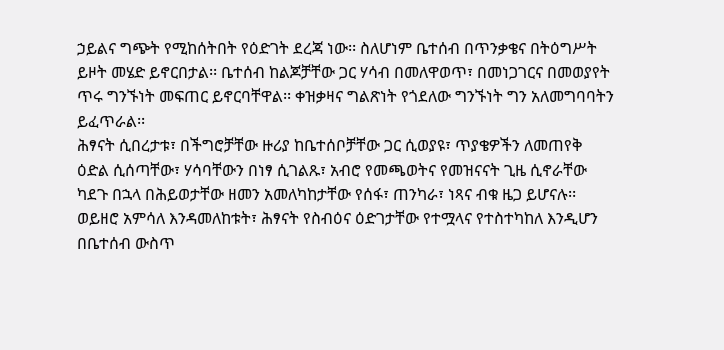ኃይልና ግጭት የሚከሰትበት የዕድገት ደረጃ ነው፡፡ ስለሆነም ቤተሰብ በጥንቃቄና በትዕግሥት ይዞት መሄድ ይኖርበታል፡፡ ቤተሰብ ከልጆቻቸው ጋር ሃሳብ በመለዋወጥ፣ በመነጋገርና በመወያየት ጥሩ ግንኙነት መፍጠር ይኖርባቸዋል፡፡ ቀዝቃዛና ግልጽነት የጎደለው ግንኙነት ግን አለመግባባትን ይፈጥራል፡፡
ሕፃናት ሲበረታቱ፣ በችግሮቻቸው ዙሪያ ከቤተሰቦቻቸው ጋር ሲወያዩ፣ ጥያቄዎችን ለመጠየቅ ዕድል ሲሰጣቸው፣ ሃሳባቸውን በነፃ ሲገልጹ፣ አብሮ የመጫወትና የመዝናናት ጊዜ ሲኖራቸው ካደጉ በኋላ በሕይወታቸው ዘመን አመለካከታቸው የሰፋ፣ ጠንካራ፣ ነጻና ብቁ ዜጋ ይሆናሉ፡፡
ወይዘሮ አምሳለ እንዳመለከቱት፣ ሕፃናት የስብዕና ዕድገታቸው የተሟላና የተስተካከለ እንዲሆን በቤተሰብ ውስጥ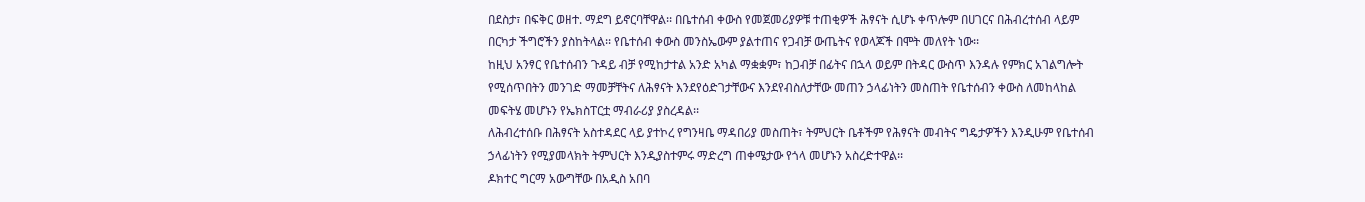በደስታ፣ በፍቅር ወዘተ. ማደግ ይኖርባቸዋል፡፡ በቤተሰብ ቀውስ የመጀመሪያዎቹ ተጠቂዎች ሕፃናት ሲሆኑ ቀጥሎም በሀገርና በሕብረተሰብ ላይም በርካታ ችግሮችን ያስከትላል፡፡ የቤተሰብ ቀውስ መንስኤውም ያልተጠና የጋብቻ ውጤትና የወላጆች በሞት መለየት ነው፡፡
ከዚህ አንፃር የቤተሰብን ጉዳይ ብቻ የሚከታተል አንድ አካል ማቋቋም፣ ከጋብቻ በፊትና በኋላ ወይም በትዳር ውስጥ እንዳሉ የምክር አገልግሎት የሚሰጥበትን መንገድ ማመቻቸትና ለሕፃናት እንደየዕድገታቸውና እንደየብስለታቸው መጠን ኃላፊነትን መስጠት የቤተሰብን ቀውስ ለመከላከል መፍትሄ መሆኑን የኤክስፐርቷ ማብራሪያ ያስረዳል፡፡
ለሕብረተሰቡ በሕፃናት አስተዳደር ላይ ያተኮረ የግንዛቤ ማዳበሪያ መስጠት፣ ትምህርት ቤቶችም የሕፃናት መብትና ግዴታዎችን እንዲሁም የቤተሰብ ኃላፊነትን የሚያመላክት ትምህርት እንዲያስተምሩ ማድረግ ጠቀሜታው የጎላ መሆኑን አስረድተዋል፡፡
ዶክተር ግርማ አውግቸው በአዲስ አበባ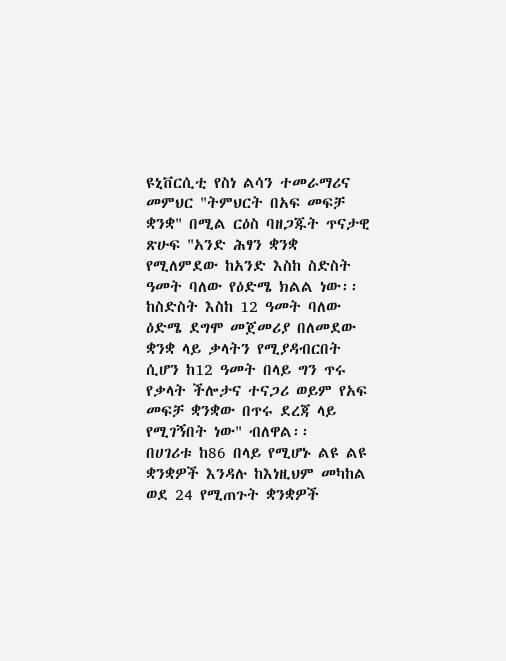ዩኒቨርሲቲ የስነ ልሳን ተመራማሪና መምህር "ትምህርት በአፍ መፍቻ ቋንቋ" በሚል ርዕስ ባዘጋጁት ጥናታዊ ጽሁፍ "አንድ ሕፃን ቋንቋ የሚለምደው ከአንድ እስከ ስድስት ዓመት ባለው የዕድሜ ክልል ነው፡፡ ከስድስት እስከ 12 ዓመት ባለው ዕድሜ ደግሞ መጀመሪያ በለመደው ቋንቋ ላይ ቃላትን የሚያዳብርበት ሲሆን ከ12 ዓመት በላይ ግን ጥሩ የቃላት ችሎታና ተናጋሪ ወይም የአፍ መፍቻ ቋንቋው በጥሩ ደረጃ ላይ የሚገኝበት ነው" ብለዋል፡፡
በሀገሪቱ ከ86 በላይ የሚሆኑ ልዩ ልዩ ቋንቋዎች እንዳሉ ከእነዚህም መካከል ወደ 24 የሚጠጉት ቋንቋዎች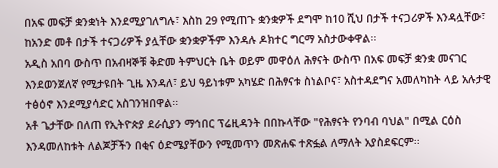በአፍ መፍቻ ቋንቋነት እንደሚያገለግሉ፣ እስከ 29 የሚጠጉ ቋንቋዎች ደግሞ ከ10 ሺህ በታች ተናጋሪዎች እንዳሏቸው፣ ከአንድ መቶ በታች ተናጋሪዎች ያሏቸው ቋንቋዎችም እንዳሉ ዶክተር ግርማ አስታውቀዋል፡፡
አዲስ አበባ ውስጥ በአብዛኞቹ ቅድመ ትምህርት ቤት ወይም መዋዕለ ሕፃናት ውስጥ በአፍ መፍቻ ቋንቋ መናገር እንደወንጀለኛ የሚታዩበት ጊዜ እንዳለ፣ ይህ ዓይነቱም አካሄድ በሕፃናቱ ስነልቦና፣ አስተዳደግና አመለካከት ላይ አሉታዊ ተፅዕኖ እንደሚያሳድር አስገንዝበዋል፡፡
አቶ ጌታቸው በለጠ የኢትዮጵያ ደራሲያን ማኅበር ፕሬዚዳንት በበኩላቸው "የሕፃናት የንባብ ባህል" በሚል ርዕስ እንዳመለከቱት ለልጆቻችን በቂና ዕድሜያቸውን የሚመጥን መጽሐፍ ተጽፏል ለማለት አያስደፍርም፡፡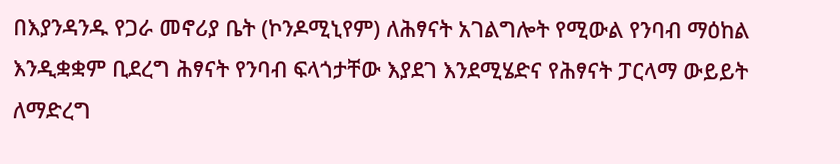በእያንዳንዱ የጋራ መኖሪያ ቤት (ኮንዶሚኒየም) ለሕፃናት አገልግሎት የሚውል የንባብ ማዕከል እንዲቋቋም ቢደረግ ሕፃናት የንባብ ፍላጎታቸው እያደገ እንደሚሄድና የሕፃናት ፓርላማ ውይይት ለማድረግ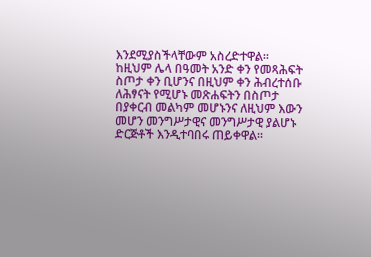እንደሚያስችላቸውም አስረድተዋል፡፡
ከዚህም ሌላ በዓመት አንድ ቀን የመጻሕፍት ስጦታ ቀን ቢሆንና በዚህም ቀን ሕብረተሰቡ ለሕፃናት የሚሆኑ መጽሐፍትን በስጦታ በያቀርብ መልካም መሆኑንና ለዚህም እውን መሆን መንግሥታዊና መንግሥታዊ ያልሆኑ ድርጅቶች እንዲተባበሩ ጠይቀዋል፡፡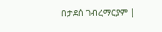በታደሰ ገብረማርያም |